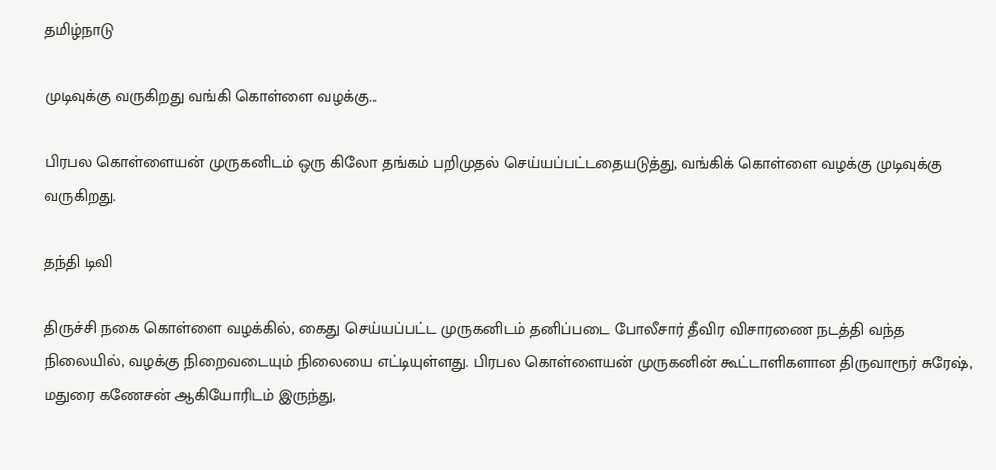தமிழ்நாடு

முடிவுக்கு வருகிறது வங்கி கொள்ளை வழக்கு...

பிரபல கொள்ளையன் முருகனிடம் ஒரு கிலோ தங்கம் பறிமுதல் செய்யப்பட்டதையடுத்து, வங்கிக் கொள்ளை வழக்கு முடிவுக்கு வருகிறது.

தந்தி டிவி

திருச்சி நகை கொள்ளை வழக்கில், கைது செய்யப்பட்ட முருகனிடம் தனிப்படை போலீசார் தீவிர விசாரணை நடத்தி வந்த நிலையில், வழக்கு நிறைவடையும் நிலையை எட்டியுள்ளது. பிரபல கொள்ளையன் முருகனின் கூட்டாளிகளான திருவாரூர் சுரேஷ், மதுரை கணேசன் ஆகியோரிடம் இருந்து,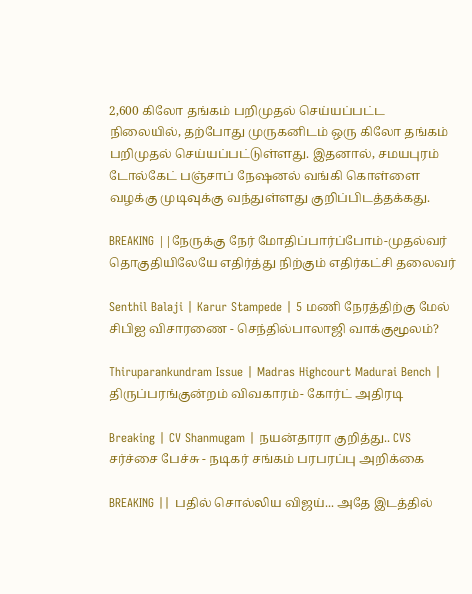2,600 கிலோ தங்கம் பறிமுதல் செய்யப்பட்ட நிலையில், தற்போது முருகனிடம் ஒரு கிலோ தங்கம் பறிமுதல் செய்யப்பட்டுள்ளது. இதனால், சமயபுரம் டோல்கேட் பஞ்சாப் நேஷனல் வங்கி கொள்ளை வழக்கு முடிவுக்கு வந்துள்ளது குறிப்பிடத்தக்கது.

BREAKING ||நேருக்கு நேர் மோதிப்பார்ப்போம்-முதல்வர் தொகுதியிலேயே எதிர்த்து நிற்கும் எதிர்கட்சி தலைவர்

Senthil Balaji | Karur Stampede | 5 மணி நேரத்திற்கு மேல் சிபிஐ விசாரணை - செந்தில்பாலாஜி வாக்குமூலம்?

Thiruparankundram Issue | Madras Highcourt Madurai Bench | திருப்பரங்குன்றம் விவகாரம்- கோர்ட் அதிரடி

Breaking | CV Shanmugam | நயன்தாரா குறித்து.. CVS சர்ச்சை பேச்சு - நடிகர் சங்கம் பரபரப்பு அறிக்கை

BREAKING || பதில் சொல்லிய விஜய்... அதே இடத்தில்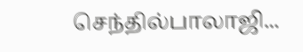செந்தில்பாலாஜி...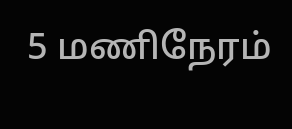5 மணிநேரம்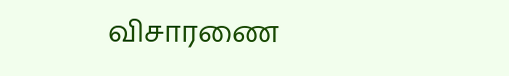விசாரணை